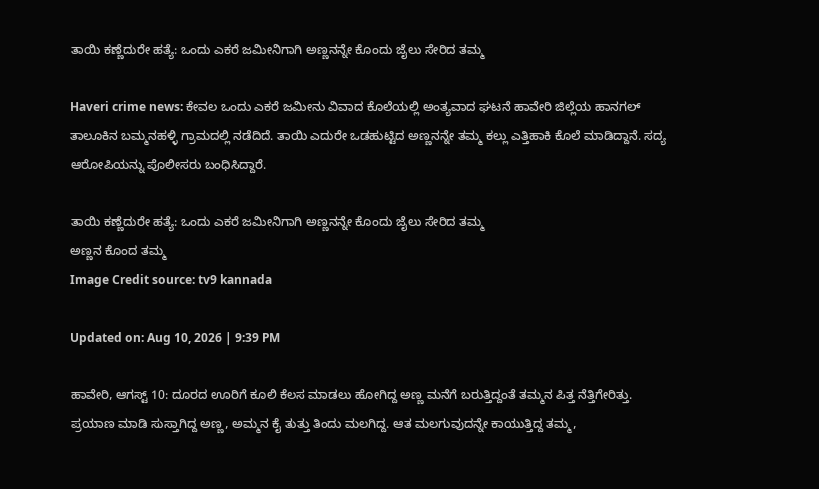ತಾಯಿ ಕಣ್ಣೆದುರೇ ಹತ್ಯೆ: ಒಂದು ಎಕರೆ ಜಮೀನಿಗಾಗಿ ಅಣ್ಣನನ್ನೇ ಕೊಂದು ಜೈಲು ಸೇರಿದ ತಮ್ಮ

Haveri crime news: ಕೇವಲ ಒಂದು ಎಕರೆ ಜಮೀನು ವಿವಾದ ಕೊಲೆಯಲ್ಲಿ ಅಂತ್ಯವಾದ ಘಟನೆ ಹಾವೇರಿ ಜಿಲ್ಲೆಯ ಹಾನಗಲ್ ತಾಲೂಕಿನ ಬಮ್ಮನಹಳ್ಳಿ ಗ್ರಾಮದಲ್ಲಿ ನಡೆದಿದೆ. ತಾಯಿ ಎದುರೇ ಒಡಹುಟ್ಟಿದ ಅಣ್ಣನನ್ನೇ ತಮ್ಮ ಕಲ್ಲು ಎತ್ತಿಹಾಕಿ ಕೊಲೆ ಮಾಡಿದ್ದಾನೆ. ಸದ್ಯ ಆರೋಪಿಯನ್ನು ಪೊಲೀಸರು ಬಂಧಿಸಿದ್ದಾರೆ.

ತಾಯಿ ಕಣ್ಣೆದುರೇ ಹತ್ಯೆ: ಒಂದು ಎಕರೆ ಜಮೀನಿಗಾಗಿ ಅಣ್ಣನನ್ನೇ ಕೊಂದು ಜೈಲು ಸೇರಿದ ತಮ್ಮ
ಅಣ್ಣನ ಕೊಂದ ತಮ್ಮ
Image Credit source: tv9 kannada

Updated on: Aug 10, 2026 | 9:39 PM

ಹಾವೇರಿ, ಆಗಸ್ಟ್ 10: ದೂರದ ಊರಿಗೆ ಕೂಲಿ ಕೆಲಸ ಮಾಡಲು ಹೋಗಿದ್ದ ಅಣ್ಣ ಮನೆಗೆ ಬರುತ್ತಿದ್ದಂತೆ ತಮ್ಮನ ಪಿತ್ತ ನೆತ್ತಿಗೇರಿತ್ತು. ಪ್ರಯಾಣ ಮಾಡಿ ಸುಸ್ತಾಗಿದ್ದ ಅಣ್ಣ, ಅಮ್ಮನ ಕೈ ತುತ್ತು ತಿಂದು ಮಲಗಿದ್ದ. ಆತ ಮಲಗುವುದನ್ನೇ ಕಾಯುತ್ತಿದ್ದ ತಮ್ಮ,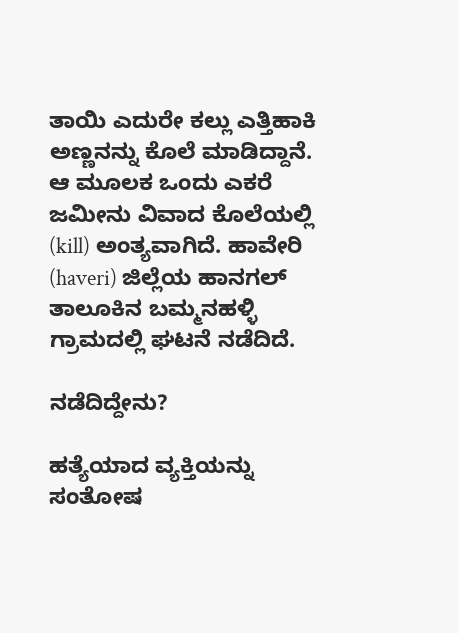ತಾಯಿ ಎದುರೇ ಕಲ್ಲು ಎತ್ತಿಹಾಕಿ ಅಣ್ಣನನ್ನು ಕೊಲೆ ಮಾಡಿದ್ದಾನೆ. ಆ ಮೂಲಕ ಒಂದು ಎಕರೆ ಜಮೀನು ವಿವಾದ ಕೊಲೆಯಲ್ಲಿ (kill) ಅಂತ್ಯವಾಗಿದೆ. ಹಾವೇರಿ (haveri) ಜಿಲ್ಲೆಯ ಹಾನಗಲ್ ತಾಲೂಕಿನ ಬಮ್ಮನಹಳ್ಳಿ ಗ್ರಾಮದಲ್ಲಿ ಘಟನೆ ನಡೆದಿದೆ.

ನಡೆದಿದ್ದೇನು?

ಹತ್ಯೆಯಾದ ವ್ಯಕ್ತಿಯನ್ನು ಸಂತೋಷ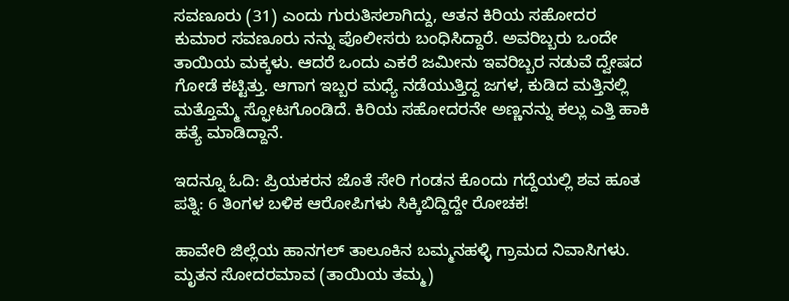ಸವಣೂರು (31) ಎಂದು ಗುರುತಿಸಲಾಗಿದ್ದು, ಆತನ ಕಿರಿಯ ಸಹೋದರ ಕುಮಾರ ಸವಣೂರು ನನ್ನು ಪೊಲೀಸರು ಬಂಧಿಸಿದ್ದಾರೆ. ಅವರಿಬ್ಬರು ಒಂದೇ ತಾಯಿಯ ಮಕ್ಕಳು. ಆದರೆ ಒಂದು ಎಕರೆ ಜಮೀನು ಇವರಿಬ್ಬರ ನಡುವೆ ದ್ವೇಷದ ಗೋಡೆ ಕಟ್ಟಿತ್ತು. ಆಗಾಗ ಇಬ್ಬರ ಮಧ್ಯೆ ನಡೆಯುತ್ತಿದ್ದ ಜಗಳ, ಕುಡಿದ ಮತ್ತಿನಲ್ಲಿ ಮತ್ತೊಮ್ಮೆ ಸ್ಫೋಟಗೊಂಡಿದೆ. ಕಿರಿಯ ಸಹೋದರನೇ ಅಣ್ಣನನ್ನು ಕಲ್ಲು ಎತ್ತಿ ಹಾಕಿ ಹತ್ಯೆ ಮಾಡಿದ್ದಾನೆ.

ಇದನ್ನೂ ಓದಿ: ಪ್ರಿಯಕರನ ಜೊತೆ ಸೇರಿ ಗಂಡನ ಕೊಂದು ಗದ್ದೆಯಲ್ಲಿ ಶವ ಹೂತ ಪತ್ನಿ: 6 ತಿಂಗಳ ಬಳಿಕ ಆರೋಪಿಗಳು ಸಿಕ್ಕಿಬಿದ್ದಿದ್ದೇ ರೋಚಕ!

ಹಾವೇರಿ ಜಿಲ್ಲೆಯ ಹಾನಗಲ್ ತಾಲೂಕಿನ ಬಮ್ಮನಹಳ್ಳಿ ಗ್ರಾಮದ ನಿವಾಸಿಗಳು. ಮೃತನ ಸೋದರಮಾವ (ತಾಯಿಯ ತಮ್ಮ)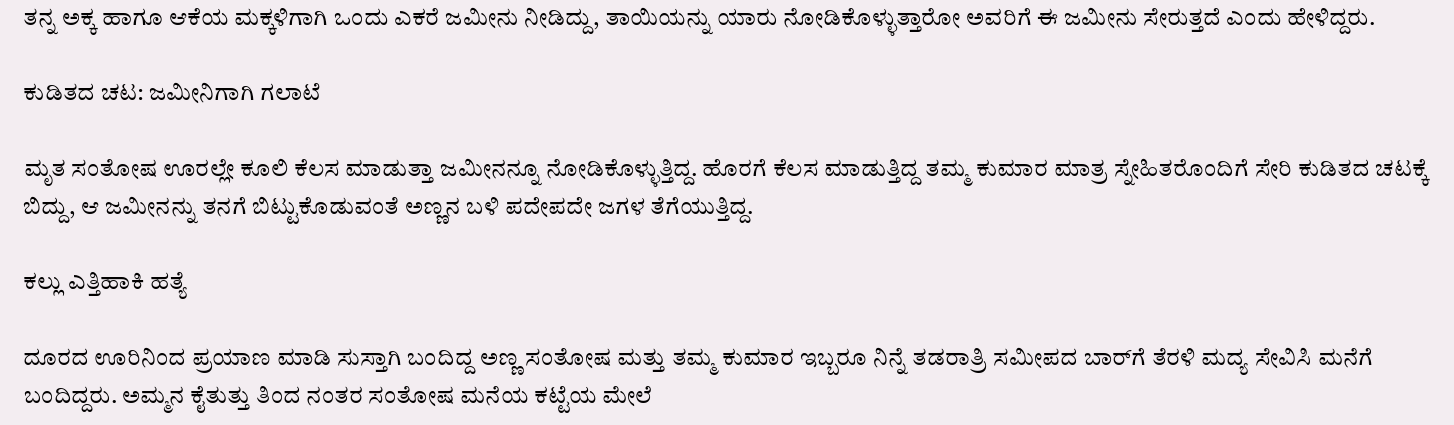ತನ್ನ ಅಕ್ಕ ಹಾಗೂ ಆಕೆಯ ಮಕ್ಕಳಿಗಾಗಿ ಒಂದು ಎಕರೆ ಜಮೀನು ನೀಡಿದ್ದು, ತಾಯಿಯನ್ನು ಯಾರು ನೋಡಿಕೊಳ್ಳುತ್ತಾರೋ ಅವರಿಗೆ ಈ ಜಮೀನು ಸೇರುತ್ತದೆ ಎಂದು ಹೇಳಿದ್ದರು.

ಕುಡಿತದ ಚಟ: ಜಮೀನಿಗಾಗಿ ಗಲಾಟೆ

ಮೃತ ಸಂತೋಷ ಊರಲ್ಲೇ ಕೂಲಿ ಕೆಲಸ ಮಾಡುತ್ತಾ ಜಮೀನನ್ನೂ ನೋಡಿಕೊಳ್ಳುತ್ತಿದ್ದ. ಹೊರಗೆ ಕೆಲಸ ಮಾಡುತ್ತಿದ್ದ ತಮ್ಮ ಕುಮಾರ ಮಾತ್ರ ಸ್ನೇಹಿತರೊಂದಿಗೆ ಸೇರಿ ಕುಡಿತದ ಚಟಕ್ಕೆ ಬಿದ್ದು, ಆ ಜಮೀನನ್ನು ತನಗೆ ಬಿಟ್ಟುಕೊಡುವಂತೆ ಅಣ್ಣನ ಬಳಿ ಪದೇಪದೇ ಜಗಳ ತೆಗೆಯುತ್ತಿದ್ದ.

ಕಲ್ಲು ಎತ್ತಿಹಾಕಿ ಹತ್ಯೆ

ದೂರದ ಊರಿನಿಂದ ಪ್ರಯಾಣ ಮಾಡಿ ಸುಸ್ತಾಗಿ ಬಂದಿದ್ದ ಅಣ್ಣ ಸಂತೋಷ ಮತ್ತು ತಮ್ಮ ಕುಮಾರ ಇಬ್ಬರೂ ನಿನ್ನೆ ತಡರಾತ್ರಿ ಸಮೀಪದ ಬಾರ್‌ಗೆ ತೆರಳಿ ಮದ್ಯ ಸೇವಿಸಿ ಮನೆಗೆ ಬಂದಿದ್ದರು. ಅಮ್ಮನ ಕೈತುತ್ತು ತಿಂದ ನಂತರ ಸಂತೋಷ ಮನೆಯ ಕಟ್ಟೆಯ ಮೇಲೆ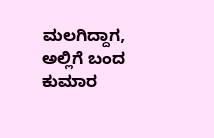ಮಲಗಿದ್ದಾಗ, ಅಲ್ಲಿಗೆ ಬಂದ ಕುಮಾರ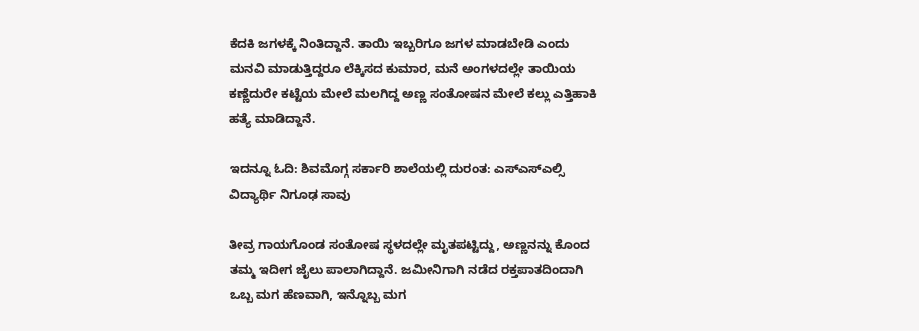ಕೆದಕಿ ಜಗಳಕ್ಕೆ ನಿಂತಿದ್ದಾನೆ. ತಾಯಿ ಇಬ್ಬರಿಗೂ ಜಗಳ ಮಾಡಬೇಡಿ ಎಂದು ಮನವಿ ಮಾಡುತ್ತಿದ್ದರೂ ಲೆಕ್ಕಿಸದ ಕುಮಾರ, ಮನೆ ಅಂಗಳದಲ್ಲೇ ತಾಯಿಯ ಕಣ್ಣೆದುರೇ ಕಟ್ಟೆಯ ಮೇಲೆ ಮಲಗಿದ್ದ ಅಣ್ಣ ಸಂತೋಷನ ಮೇಲೆ ಕಲ್ಲು ಎತ್ತಿಹಾಕಿ ಹತ್ಯೆ ಮಾಡಿದ್ದಾನೆ.

ಇದನ್ನೂ ಓದಿ: ಶಿವಮೊಗ್ಗ ಸರ್ಕಾರಿ ಶಾಲೆಯಲ್ಲಿ ದುರಂತ: ಎಸ್ಎಸ್ಎಲ್ಸಿ ವಿದ್ಯಾರ್ಥಿ ನಿಗೂಢ ಸಾವು

ತೀವ್ರ ಗಾಯಗೊಂಡ ಸಂತೋಷ ಸ್ಥಳದಲ್ಲೇ ಮೃತಪಟ್ಟಿದ್ದು, ಅಣ್ಣನನ್ನು ಕೊಂದ ತಮ್ಮ ಇದೀಗ ಜೈಲು ಪಾಲಾಗಿದ್ದಾನೆ. ಜಮೀನಿಗಾಗಿ ನಡೆದ ರಕ್ತಪಾತದಿಂದಾಗಿ ಒಬ್ಬ ಮಗ ಹೆಣವಾಗಿ, ಇನ್ನೊಬ್ಬ ಮಗ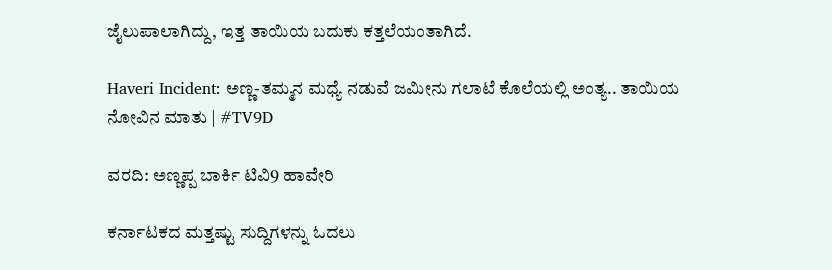ಜೈಲುಪಾಲಾಗಿದ್ದು, ಇತ್ತ ತಾಯಿಯ ಬದುಕು ಕತ್ತಲೆಯಂತಾಗಿದೆ.

Haveri Incident: ಅಣ್ಣ-ತಮ್ಮನ ಮಧ್ಯೆ ನಡುವೆ ಜಮೀನು ಗಲಾಟೆ ಕೊಲೆಯಲ್ಲಿ ಅಂತ್ಯ.. ತಾಯಿಯ ನೋವಿನ ಮಾತು | #TV9D

ವರದಿ: ಅಣ್ಣಪ್ಪ ಬಾರ್ಕಿ ಟಿವಿ9 ಹಾವೇರಿ

ಕರ್ನಾಟಕದ ಮತ್ತಷ್ಟು ಸುದ್ದಿಗಳನ್ನು ಓದಲು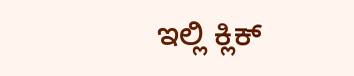ಇಲ್ಲಿ ಕ್ಲಿಕ್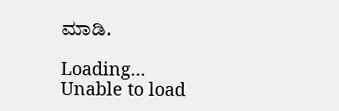ಮಾಡಿ.

Loading...
Unable to load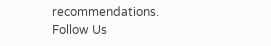recommendations.
Follow Us